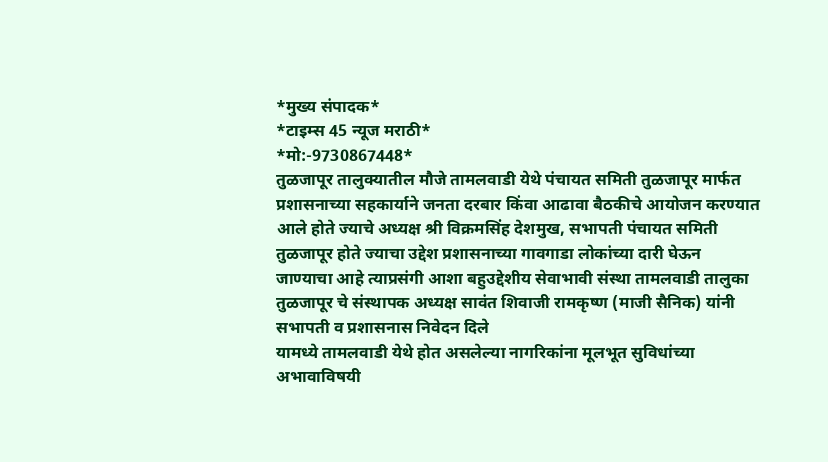*मुख्य संपादक*
*टाइम्स 45 न्यूज मराठी*
*मो:-9730867448*
तुळजापूर तालुक्यातील मौजे तामलवाडी येथे पंचायत समिती तुळजापूर मार्फत प्रशासनाच्या सहकार्याने जनता दरबार किंवा आढावा बैठकीचे आयोजन करण्यात आले होते ज्याचे अध्यक्ष श्री विक्रमसिंह देशमुख, सभापती पंचायत समिती तुळजापूर होते ज्याचा उद्देश प्रशासनाच्या गावगाडा लोकांच्या दारी घेऊन जाण्याचा आहे त्याप्रसंगी आशा बहुउद्देशीय सेवाभावी संस्था तामलवाडी तालुका तुळजापूर चे संस्थापक अध्यक्ष सावंत शिवाजी रामकृष्ण (माजी सैनिक) यांनी सभापती व प्रशासनास निवेदन दिले
यामध्ये तामलवाडी येथे होत असलेल्या नागरिकांना मूलभूत सुविधांच्या अभावाविषयी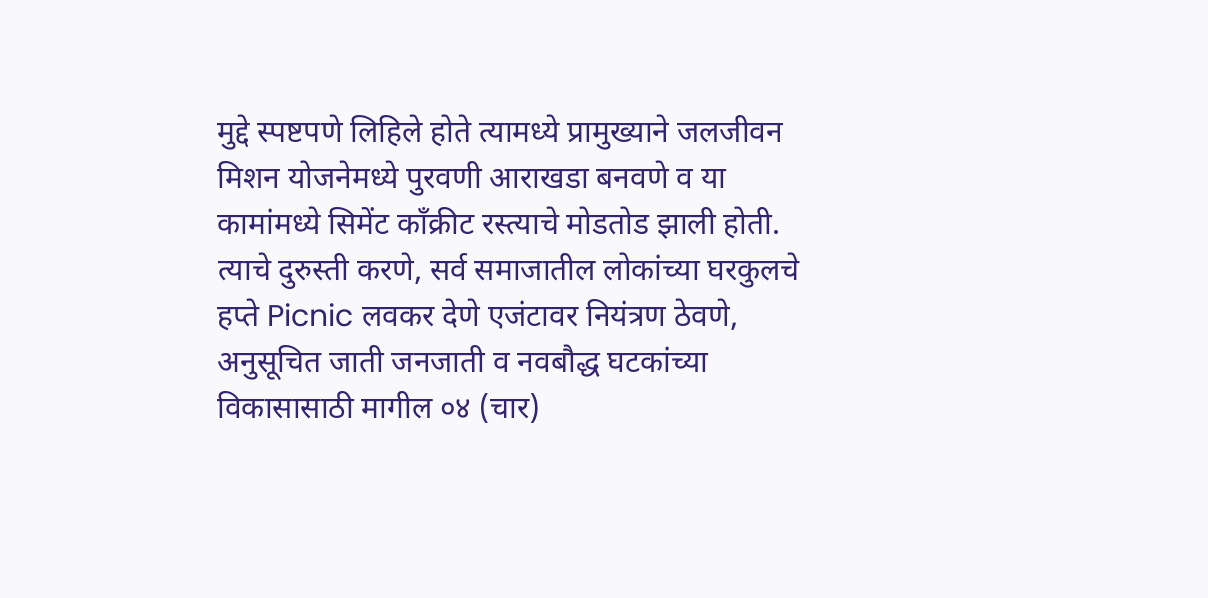मुद्दे स्पष्टपणे लिहिले होते त्यामध्ये प्रामुख्याने जलजीवन मिशन योजनेमध्ये पुरवणी आराखडा बनवणे व या कामांमध्ये सिमेंट काँक्रीट रस्त्याचे मोडतोड झाली होती.
त्याचे दुरुस्ती करणे, सर्व समाजातील लोकांच्या घरकुलचे हप्ते Picnic लवकर देणे एजंटावर नियंत्रण ठेवणे, अनुसूचित जाती जनजाती व नवबौद्ध घटकांच्या विकासासाठी मागील ०४ (चार)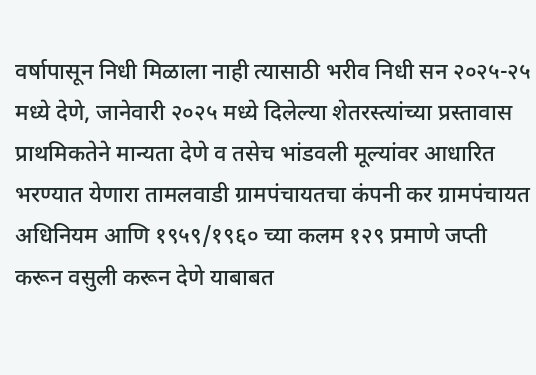वर्षापासून निधी मिळाला नाही त्यासाठी भरीव निधी सन २०२५-२५ मध्ये देणे, जानेवारी २०२५ मध्ये दिलेल्या शेतरस्त्यांच्या प्रस्तावास प्राथमिकतेने मान्यता देणे व तसेच भांडवली मूल्यांवर आधारित भरण्यात येणारा तामलवाडी ग्रामपंचायतचा कंपनी कर ग्रामपंचायत अधिनियम आणि १९५९/१९६० च्या कलम १२९ प्रमाणे जप्ती करून वसुली करून देणे याबाबत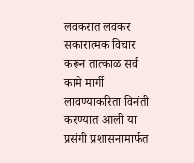लवकरात लवकर सकारात्मक विचार करून तात्काळ सर्व कामे मार्गी लावण्याकरिता विनंती करण्यात आली या प्रसंगी प्रशासनामार्फत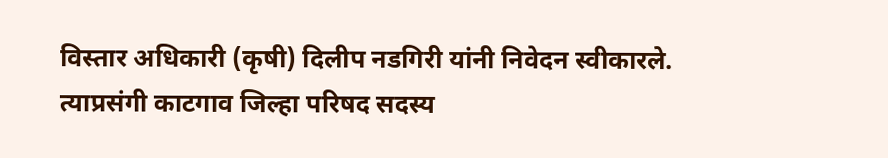विस्तार अधिकारी (कृषी) दिलीप नडगिरी यांनी निवेदन स्वीकारले.
त्याप्रसंगी काटगाव जिल्हा परिषद सदस्य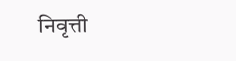निवृत्ती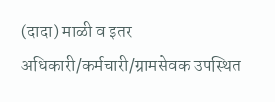(दादा) माळी व इतर अधिकारी/कर्मचारी/ग्रामसेवक उपस्थित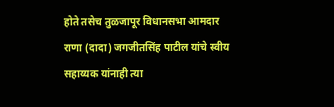होते तसेच तुळजापूर विधानसभा आमदार राणा (दादा) जगजीतसिंह पाटील यांचे स्वीय सहाय्यक यांनाही त्या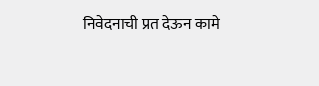निवेदनाची प्रत देऊन कामे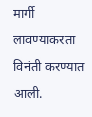मार्गी लावण्याकरता विनंती करण्यात आली.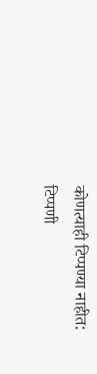कोणत्याही टिप्पण्या नाहीत:
टिप्पणी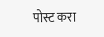पोस्ट करा